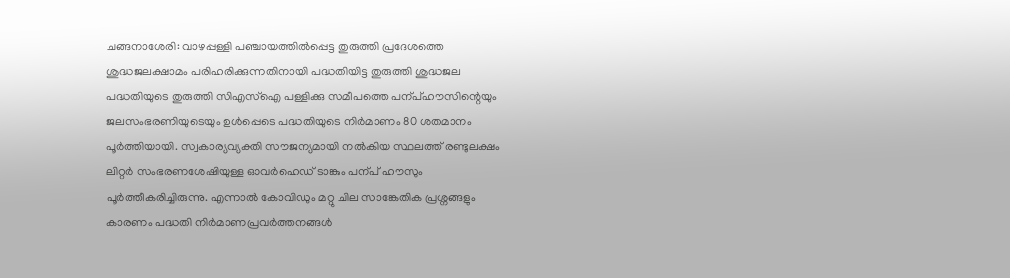ചങ്ങനാശേരി: വാഴപ്പള്ളി പഞ്ചായത്തിൽപ്പെട്ട തുരുത്തി പ്രദേശത്തെ ശുദ്ധജലക്ഷാമം പരിഹരിക്കുന്നതിനായി പദ്ധതിയിട്ട തുരുത്തി ശുദ്ധജല പദ്ധതിയുടെ തുരുത്തി സിഎസ്ഐ പള്ളിക്കു സമീപത്തെ പന്പ്ഹൗസിന്റെയും ജലസംഭരണിയുടെയും ഉൾപ്പെടെ പദ്ധതിയുടെ നിർമാണം 80 ശതമാനം പൂർത്തിയായി. സ്വകാര്യവ്യക്തി സൗജന്യമായി നൽകിയ സ്ഥലത്ത് രണ്ടുലക്ഷം ലിറ്റർ സംഭരണശേഷിയുള്ള ഓവർഹെഡ് ടാങ്കും പന്പ് ഹൗസും പൂർത്തീകരിച്ചിരുന്നു. എന്നാൽ കോവിഡും മറ്റു ചില സാങ്കേതിക പ്രശ്നങ്ങളും കാരണം പദ്ധതി നിർമാണപ്രവർത്തനങ്ങൾ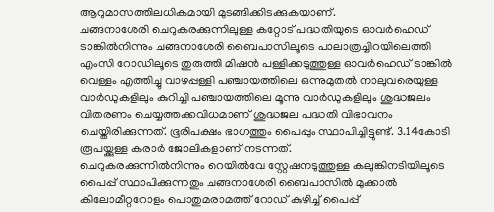ആറുമാസത്തിലധികമായി മുടങ്ങിക്കിടക്കുകയാണ്.
ചങ്ങനാശേരി ചെറുകരക്കുന്നിലുള്ള കറ്റോട് പദ്ധതിയുടെ ഓവർഹെഡ് ടാങ്കിൽനിന്നും ചങ്ങനാശേരി ബൈപാസിലൂടെ പാലാത്രച്ചിറയിലെത്തി എംസി റോഡിലൂടെ തുരുത്തി മിഷൻ പള്ളിക്കടുത്തുള്ള ഓവർഹെഡ് ടാങ്കിൽ വെള്ളം എത്തിച്ചു വാഴപ്പള്ളി പഞ്ചായത്തിലെ ഒന്നുമുതൽ നാലുവരെയുള്ള വാർഡുകളിലും കുറിച്ചി പഞ്ചായത്തിലെ മൂന്നു വാർഡുകളിലും ശുദ്ധജലം വിതരണം ചെയ്യത്തക്കവിധമാണ് ശുദ്ധജല പദ്ധതി വിഭാവനം ചെയ്തിരിക്കുന്നത്. ഭൂരിപക്ഷം ഭാഗത്തും പൈപ്പും സ്ഥാപിച്ചിട്ടുണ്ട്. 3.14കോടി രൂപയ്ക്കുള്ള കരാർ ജോലികളാണ് നടന്നത്.
ചെറുകരക്കുന്നിൽനിന്നും റെയിൽവേ സ്റ്റേഷനടുത്തുള്ള കലുങ്കിനടിയിലൂടെ പൈപ്പ് സ്ഥാപിക്കുന്നതും ചങ്ങനാശേരി ബൈപാസിൽ മുക്കാൽ കിലോമീറ്ററോളം പൊതുമരാമത്ത് റോഡ് കുഴിച്ച് പൈപ്പ്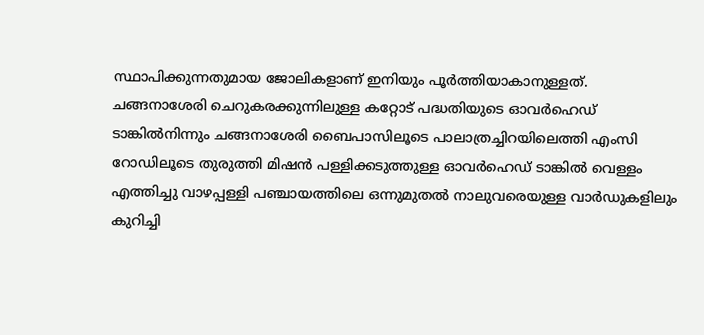സ്ഥാപിക്കുന്നതുമായ ജോലികളാണ് ഇനിയും പൂർത്തിയാകാനുള്ളത്.
ചങ്ങനാശേരി ചെറുകരക്കുന്നിലുള്ള കറ്റോട് പദ്ധതിയുടെ ഓവർഹെഡ് ടാങ്കിൽനിന്നും ചങ്ങനാശേരി ബൈപാസിലൂടെ പാലാത്രച്ചിറയിലെത്തി എംസി റോഡിലൂടെ തുരുത്തി മിഷൻ പള്ളിക്കടുത്തുള്ള ഓവർഹെഡ് ടാങ്കിൽ വെള്ളം എത്തിച്ചു വാഴപ്പള്ളി പഞ്ചായത്തിലെ ഒന്നുമുതൽ നാലുവരെയുള്ള വാർഡുകളിലും കുറിച്ചി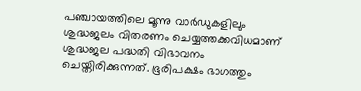പഞ്ചായത്തിലെ മൂന്നു വാർഡുകളിലും ശുദ്ധജലം വിതരണം ചെയ്യത്തക്കവിധമാണ് ശുദ്ധജല പദ്ധതി വിഭാവനം ചെയ്തിരിക്കുന്നത്. ഭൂരിപക്ഷം ഭാഗത്തും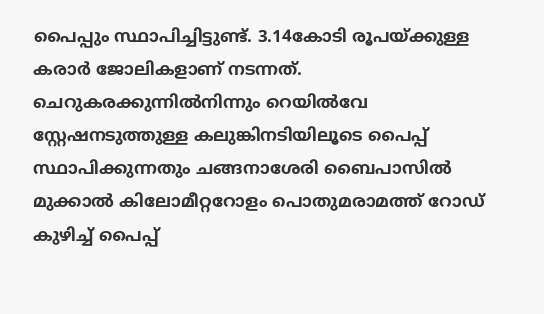പൈപ്പും സ്ഥാപിച്ചിട്ടുണ്ട്. 3.14കോടി രൂപയ്ക്കുള്ള കരാർ ജോലികളാണ് നടന്നത്.
ചെറുകരക്കുന്നിൽനിന്നും റെയിൽവേ സ്റ്റേഷനടുത്തുള്ള കലുങ്കിനടിയിലൂടെ പൈപ്പ് സ്ഥാപിക്കുന്നതും ചങ്ങനാശേരി ബൈപാസിൽ മുക്കാൽ കിലോമീറ്ററോളം പൊതുമരാമത്ത് റോഡ് കുഴിച്ച് പൈപ്പ്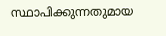സ്ഥാപിക്കുന്നതുമായ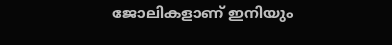ജോലികളാണ് ഇനിയും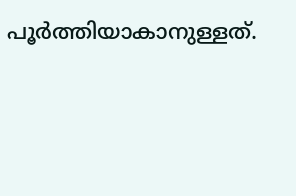പൂർത്തിയാകാനുള്ളത്.